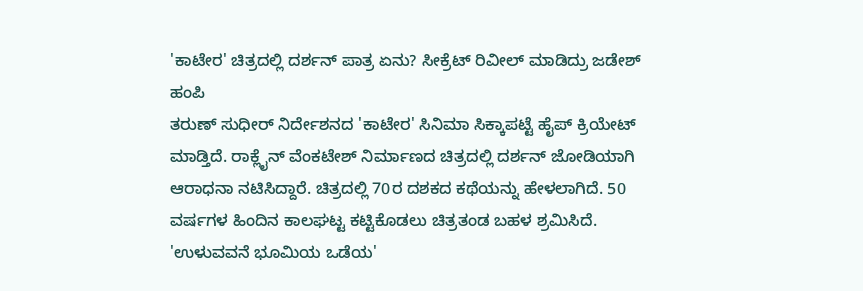'ಕಾಟೇರ' ಚಿತ್ರದಲ್ಲಿ ದರ್ಶನ್ ಪಾತ್ರ ಏನು? ಸೀಕ್ರೆಟ್ ರಿವೀಲ್ ಮಾಡಿದ್ರು ಜಡೇಶ್ ಹಂಪಿ
ತರುಣ್ ಸುಧೀರ್ ನಿರ್ದೇಶನದ 'ಕಾಟೇರ' ಸಿನಿಮಾ ಸಿಕ್ಕಾಪಟ್ಟೆ ಹೈಪ್ ಕ್ರಿಯೇಟ್ ಮಾಡ್ತಿದೆ. ರಾಕ್ಲೈನ್ ವೆಂಕಟೇಶ್ ನಿರ್ಮಾಣದ ಚಿತ್ರದಲ್ಲಿ ದರ್ಶನ್ ಜೋಡಿಯಾಗಿ ಆರಾಧನಾ ನಟಿಸಿದ್ದಾರೆ. ಚಿತ್ರದಲ್ಲಿ 70ರ ದಶಕದ ಕಥೆಯನ್ನು ಹೇಳಲಾಗಿದೆ. 50 ವರ್ಷಗಳ ಹಿಂದಿನ ಕಾಲಘಟ್ಟ ಕಟ್ಟಿಕೊಡಲು ಚಿತ್ರತಂಡ ಬಹಳ ಶ್ರಮಿಸಿದೆ.
'ಉಳುವವನೆ ಭೂಮಿಯ ಒಡೆಯ'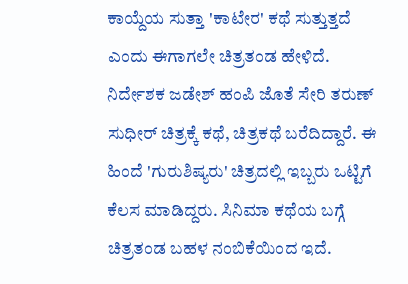ಕಾಯ್ದೆಯ ಸುತ್ತಾ 'ಕಾಟೇರ' ಕಥೆ ಸುತ್ತುತ್ತದೆ ಎಂದು ಈಗಾಗಲೇ ಚಿತ್ರತಂಡ ಹೇಳಿದೆ. ನಿರ್ದೇಶಕ ಜಡೇಶ್ ಹಂಪಿ ಜೊತೆ ಸೇರಿ ತರುಣ್ ಸುಧೀರ್ ಚಿತ್ರಕ್ಕೆ ಕಥೆ, ಚಿತ್ರಕಥೆ ಬರೆದಿದ್ದಾರೆ. ಈ ಹಿಂದೆ 'ಗುರುಶಿಷ್ಯರು' ಚಿತ್ರದಲ್ಲಿ ಇಬ್ಬರು ಒಟ್ಟಿಗೆ ಕೆಲಸ ಮಾಡಿದ್ದರು. ಸಿನಿಮಾ ಕಥೆಯ ಬಗ್ಗೆ ಚಿತ್ರತಂಡ ಬಹಳ ನಂಬಿಕೆಯಿಂದ ಇದೆ.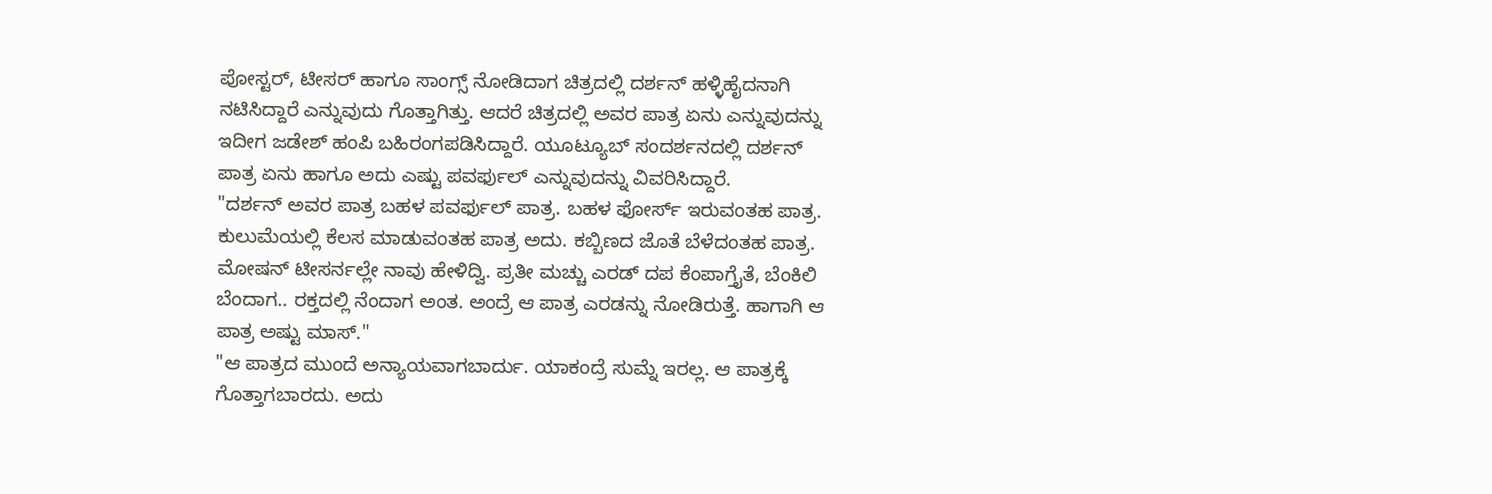ಪೋಸ್ಟರ್, ಟೀಸರ್ ಹಾಗೂ ಸಾಂಗ್ಸ್ ನೋಡಿದಾಗ ಚಿತ್ರದಲ್ಲಿ ದರ್ಶನ್ ಹಳ್ಳಿಹೈದನಾಗಿ ನಟಿಸಿದ್ದಾರೆ ಎನ್ನುವುದು ಗೊತ್ತಾಗಿತ್ತು. ಆದರೆ ಚಿತ್ರದಲ್ಲಿ ಅವರ ಪಾತ್ರ ಏನು ಎನ್ನುವುದನ್ನು ಇದೀಗ ಜಡೇಶ್ ಹಂಪಿ ಬಹಿರಂಗಪಡಿಸಿದ್ದಾರೆ. ಯೂಟ್ಯೂಬ್ ಸಂದರ್ಶನದಲ್ಲಿ ದರ್ಶನ್ ಪಾತ್ರ ಏನು ಹಾಗೂ ಅದು ಎಷ್ಟು ಪವರ್ಫುಲ್ ಎನ್ನುವುದನ್ನು ವಿವರಿಸಿದ್ದಾರೆ.
"ದರ್ಶನ್ ಅವರ ಪಾತ್ರ ಬಹಳ ಪವರ್ಫುಲ್ ಪಾತ್ರ. ಬಹಳ ಫೋರ್ಸ್ ಇರುವಂತಹ ಪಾತ್ರ. ಕುಲುಮೆಯಲ್ಲಿ ಕೆಲಸ ಮಾಡುವಂತಹ ಪಾತ್ರ ಅದು. ಕಬ್ಬಿಣದ ಜೊತೆ ಬೆಳೆದಂತಹ ಪಾತ್ರ. ಮೋಷನ್ ಟೀಸರ್ನಲ್ಲೇ ನಾವು ಹೇಳಿದ್ವಿ. ಪ್ರತೀ ಮಚ್ಚು ಎರಡ್ ದಪ ಕೆಂಪಾಗ್ತೈತೆ, ಬೆಂಕಿಲಿ ಬೆಂದಾಗ.. ರಕ್ತದಲ್ಲಿ ನೆಂದಾಗ ಅಂತ. ಅಂದ್ರೆ ಆ ಪಾತ್ರ ಎರಡನ್ನು ನೋಡಿರುತ್ತೆ. ಹಾಗಾಗಿ ಆ ಪಾತ್ರ ಅಷ್ಟು ಮಾಸ್."
"ಆ ಪಾತ್ರದ ಮುಂದೆ ಅನ್ಯಾಯವಾಗಬಾರ್ದು. ಯಾಕಂದ್ರೆ ಸುಮ್ನೆ ಇರಲ್ಲ. ಆ ಪಾತ್ರಕ್ಕೆ ಗೊತ್ತಾಗಬಾರದು. ಅದು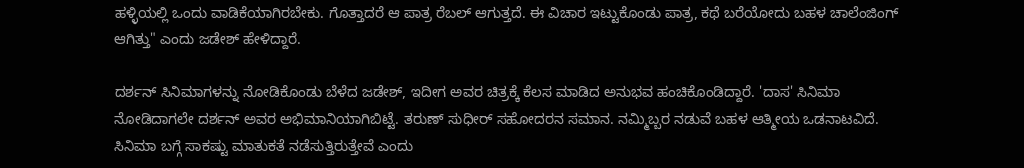ಹಳ್ಳಿಯಲ್ಲಿ ಒಂದು ವಾಡಿಕೆಯಾಗಿರಬೇಕು. ಗೊತ್ತಾದರೆ ಆ ಪಾತ್ರ ರೆಬಲ್ ಆಗುತ್ತದೆ. ಈ ವಿಚಾರ ಇಟ್ಟುಕೊಂಡು ಪಾತ್ರ, ಕಥೆ ಬರೆಯೋದು ಬಹಳ ಚಾಲೆಂಜಿಂಗ್ ಆಗಿತ್ತು" ಎಂದು ಜಡೇಶ್ ಹೇಳಿದ್ದಾರೆ.

ದರ್ಶನ್ ಸಿನಿಮಾಗಳನ್ನು ನೋಡಿಕೊಂಡು ಬೆಳೆದ ಜಡೇಶ್, ಇದೀಗ ಅವರ ಚಿತ್ರಕ್ಕೆ ಕೆಲಸ ಮಾಡಿದ ಅನುಭವ ಹಂಚಿಕೊಂಡಿದ್ದಾರೆ. 'ದಾಸ' ಸಿನಿಮಾ ನೋಡಿದಾಗಲೇ ದರ್ಶನ್ ಅವರ ಅಭಿಮಾನಿಯಾಗಿಬಿಟ್ಟೆ. ತರುಣ್ ಸುಧೀರ್ ಸಹೋದರನ ಸಮಾನ. ನಮ್ಮಿಬ್ಬರ ನಡುವೆ ಬಹಳ ಆತ್ಮೀಯ ಒಡನಾಟವಿದೆ. ಸಿನಿಮಾ ಬಗ್ಗೆ ಸಾಕಷ್ಟು ಮಾತುಕತೆ ನಡೆಸುತ್ತಿರುತ್ತೇವೆ ಎಂದು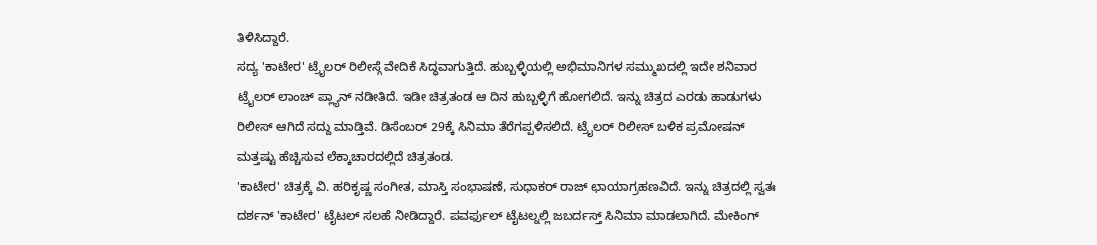ತಿಳಿಸಿದ್ದಾರೆ.
ಸದ್ಯ 'ಕಾಟೇರ' ಟ್ರೈಲರ್ ರಿಲೀಸ್ಗೆ ವೇದಿಕೆ ಸಿದ್ಧವಾಗುತ್ತಿದೆ. ಹುಬ್ಬಳ್ಳಿಯಲ್ಲಿ ಅಭಿಮಾನಿಗಳ ಸಮ್ಮುಖದಲ್ಲಿ ಇದೇ ಶನಿವಾರ ಟ್ರೈಲರ್ ಲಾಂಚ್ ಪ್ಲ್ಯಾನ್ ನಡೀತಿದೆ. ಇಡೀ ಚಿತ್ರತಂಡ ಆ ದಿನ ಹುಬ್ಬಳ್ಳಿಗೆ ಹೋಗಲಿದೆ. ಇನ್ನು ಚಿತ್ರದ ಎರಡು ಹಾಡುಗಳು ರಿಲೀಸ್ ಆಗಿದೆ ಸದ್ದು ಮಾಡ್ತಿವೆ. ಡಿಸೆಂಬರ್ 29ಕ್ಕೆ ಸಿನಿಮಾ ತೆರೆಗಪ್ಪಳಿಸಲಿದೆ. ಟ್ರೈಲರ್ ರಿಲೀಸ್ ಬಳಿಕ ಪ್ರಮೋಷನ್ ಮತ್ತಷ್ಟು ಹೆಚ್ಚಿಸುವ ಲೆಕ್ಕಾಚಾರದಲ್ಲಿದೆ ಚಿತ್ರತಂಡ.
'ಕಾಟೇರ' ಚಿತ್ರಕ್ಕೆ ವಿ. ಹರಿಕೃಷ್ಣ ಸಂಗೀತ, ಮಾಸ್ತಿ ಸಂಭಾಷಣೆ, ಸುಧಾಕರ್ ರಾಜ್ ಛಾಯಾಗ್ರಹಣವಿದೆ. ಇನ್ನು ಚಿತ್ರದಲ್ಲಿ ಸ್ವತಃ ದರ್ಶನ್ 'ಕಾಟೇರ' ಟೈಟಲ್ ಸಲಹೆ ನೀಡಿದ್ದಾರೆ. ಪವರ್ಫುಲ್ ಟೈಟಲ್ನಲ್ಲಿ ಜಬರ್ದಸ್ತ್ ಸಿನಿಮಾ ಮಾಡಲಾಗಿದೆ. ಮೇಕಿಂಗ್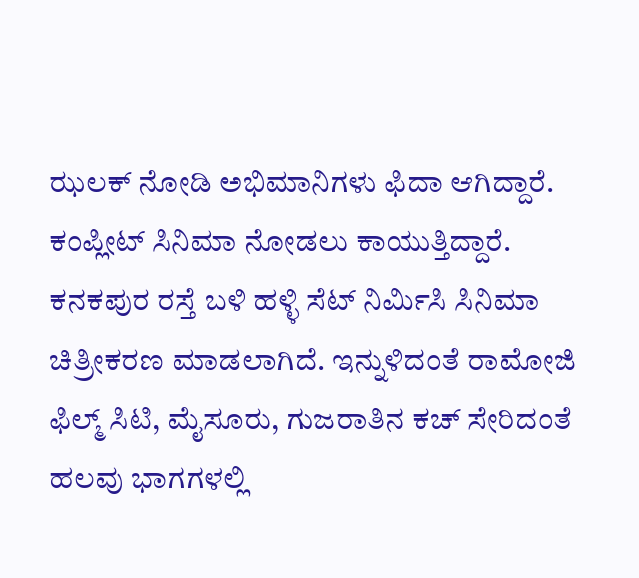ಝಲಕ್ ನೋಡಿ ಅಭಿಮಾನಿಗಳು ಫಿದಾ ಆಗಿದ್ದಾರೆ. ಕಂಪ್ಲೀಟ್ ಸಿನಿಮಾ ನೋಡಲು ಕಾಯುತ್ತಿದ್ದಾರೆ.
ಕನಕಪುರ ರಸ್ತೆ ಬಳಿ ಹಳ್ಳಿ ಸೆಟ್ ನಿರ್ಮಿಸಿ ಸಿನಿಮಾ ಚಿತ್ರೀಕರಣ ಮಾಡಲಾಗಿದೆ. ಇನ್ನುಳಿದಂತೆ ರಾಮೋಜಿ ಫಿಲ್ಮ್ ಸಿಟಿ, ಮೈಸೂರು, ಗುಜರಾತಿನ ಕಚ್ ಸೇರಿದಂತೆ ಹಲವು ಭಾಗಗಳಲ್ಲಿ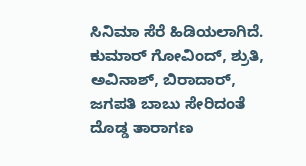ಸಿನಿಮಾ ಸೆರೆ ಹಿಡಿಯಲಾಗಿದೆ. ಕುಮಾರ್ ಗೋವಿಂದ್, ಶ್ರುತಿ, ಅವಿನಾಶ್, ಬಿರಾದಾರ್, ಜಗಪತಿ ಬಾಬು ಸೇರಿದಂತೆ ದೊಡ್ಡ ತಾರಾಗಣ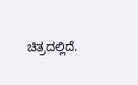ಚಿತ್ರದಲ್ಲಿದೆ.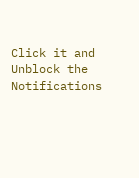Click it and Unblock the Notifications